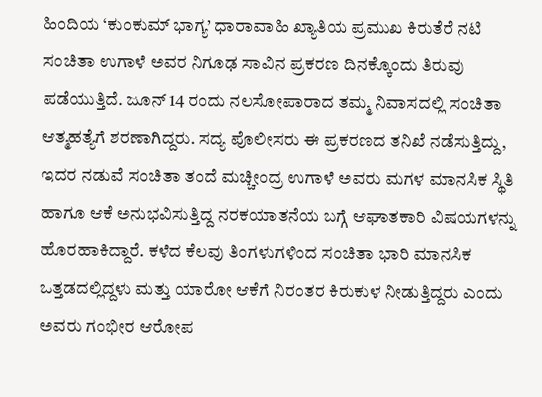ಹಿಂದಿಯ ‘ಕುಂಕುಮ್ ಭಾಗ್ಯ’ ಧಾರಾವಾಹಿ ಖ್ಯಾತಿಯ ಪ್ರಮುಖ ಕಿರುತೆರೆ ನಟಿ ಸಂಚಿತಾ ಉಗಾಳೆ ಅವರ ನಿಗೂಢ ಸಾವಿನ ಪ್ರಕರಣ ದಿನಕ್ಕೊಂದು ತಿರುವು ಪಡೆಯುತ್ತಿದೆ. ಜೂನ್ 14 ರಂದು ನಲಸೋಪಾರಾದ ತಮ್ಮ ನಿವಾಸದಲ್ಲಿ ಸಂಚಿತಾ ಆತ್ಮಹತ್ಯೆಗೆ ಶರಣಾಗಿದ್ದರು. ಸದ್ಯ ಪೊಲೀಸರು ಈ ಪ್ರಕರಣದ ತನಿಖೆ ನಡೆಸುತ್ತಿದ್ದು, ಇದರ ನಡುವೆ ಸಂಚಿತಾ ತಂದೆ ಮಚ್ಚೀಂದ್ರ ಉಗಾಳೆ ಅವರು ಮಗಳ ಮಾನಸಿಕ ಸ್ಥಿತಿ ಹಾಗೂ ಆಕೆ ಅನುಭವಿಸುತ್ತಿದ್ದ ನರಕಯಾತನೆಯ ಬಗ್ಗೆ ಆಘಾತಕಾರಿ ವಿಷಯಗಳನ್ನು ಹೊರಹಾಕಿದ್ದಾರೆ. ಕಳೆದ ಕೆಲವು ತಿಂಗಳುಗಳಿಂದ ಸಂಚಿತಾ ಭಾರಿ ಮಾನಸಿಕ ಒತ್ತಡದಲ್ಲಿದ್ದಳು ಮತ್ತು ಯಾರೋ ಆಕೆಗೆ ನಿರಂತರ ಕಿರುಕುಳ ನೀಡುತ್ತಿದ್ದರು ಎಂದು ಅವರು ಗಂಭೀರ ಆರೋಪ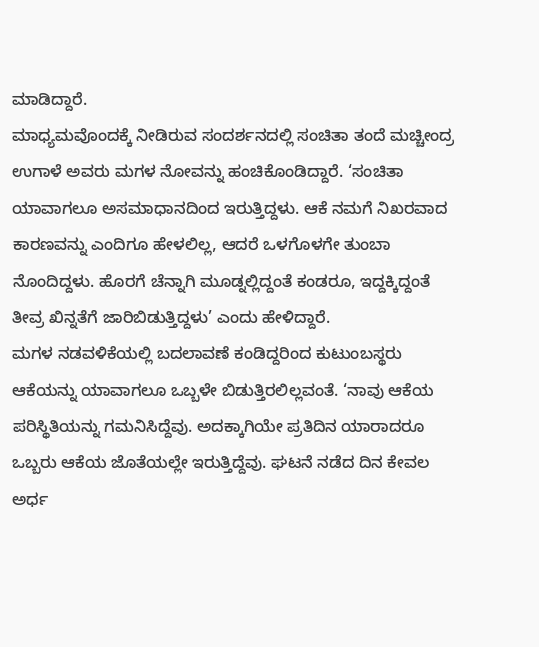ಮಾಡಿದ್ದಾರೆ.
ಮಾಧ್ಯಮವೊಂದಕ್ಕೆ ನೀಡಿರುವ ಸಂದರ್ಶನದಲ್ಲಿ ಸಂಚಿತಾ ತಂದೆ ಮಚ್ಚೀಂದ್ರ ಉಗಾಳೆ ಅವರು ಮಗಳ ನೋವನ್ನು ಹಂಚಿಕೊಂಡಿದ್ದಾರೆ. ‘ಸಂಚಿತಾ ಯಾವಾಗಲೂ ಅಸಮಾಧಾನದಿಂದ ಇರುತ್ತಿದ್ದಳು. ಆಕೆ ನಮಗೆ ನಿಖರವಾದ ಕಾರಣವನ್ನು ಎಂದಿಗೂ ಹೇಳಲಿಲ್ಲ, ಆದರೆ ಒಳಗೊಳಗೇ ತುಂಬಾ ನೊಂದಿದ್ದಳು. ಹೊರಗೆ ಚೆನ್ನಾಗಿ ಮೂಡ್ನಲ್ಲಿದ್ದಂತೆ ಕಂಡರೂ, ಇದ್ದಕ್ಕಿದ್ದಂತೆ ತೀವ್ರ ಖಿನ್ನತೆಗೆ ಜಾರಿಬಿಡುತ್ತಿದ್ದಳು’ ಎಂದು ಹೇಳಿದ್ದಾರೆ.
ಮಗಳ ನಡವಳಿಕೆಯಲ್ಲಿ ಬದಲಾವಣೆ ಕಂಡಿದ್ದರಿಂದ ಕುಟುಂಬಸ್ಥರು ಆಕೆಯನ್ನು ಯಾವಾಗಲೂ ಒಬ್ಬಳೇ ಬಿಡುತ್ತಿರಲಿಲ್ಲವಂತೆ. ‘ನಾವು ಆಕೆಯ ಪರಿಸ್ಥಿತಿಯನ್ನು ಗಮನಿಸಿದ್ದೆವು. ಅದಕ್ಕಾಗಿಯೇ ಪ್ರತಿದಿನ ಯಾರಾದರೂ ಒಬ್ಬರು ಆಕೆಯ ಜೊತೆಯಲ್ಲೇ ಇರುತ್ತಿದ್ದೆವು. ಘಟನೆ ನಡೆದ ದಿನ ಕೇವಲ ಅರ್ಧ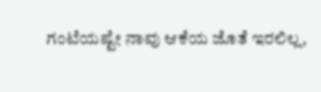ಗಂಟೆಯಷ್ಟೇ ನಾವು ಆಕೆಯ ಜೊತೆ ಇರಲಿಲ್ಲ,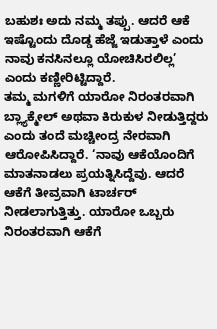ಬಹುಶಃ ಅದು ನಮ್ಮ ತಪ್ಪು. ಆದರೆ ಆಕೆ ಇಷ್ಟೊಂದು ದೊಡ್ಡ ಹೆಜ್ಜೆ ಇಡುತ್ತಾಳೆ ಎಂದು ನಾವು ಕನಸಿನಲ್ಲೂ ಯೋಚಿಸಿರಲಿಲ್ಲ’ ಎಂದು ಕಣ್ಣೀರಿಟ್ಟಿದ್ದಾರೆ.
ತಮ್ಮ ಮಗಳಿಗೆ ಯಾರೋ ನಿರಂತರವಾಗಿ ಬ್ಲ್ಯಾಕ್ಮೇಲ್ ಅಥವಾ ಕಿರುಕುಳ ನೀಡುತ್ತಿದ್ದರು ಎಂದು ತಂದೆ ಮಚ್ಚೀಂದ್ರ ನೇರವಾಗಿ ಆರೋಪಿಸಿದ್ದಾರೆ. ‘ನಾವು ಆಕೆಯೊಂದಿಗೆ ಮಾತನಾಡಲು ಪ್ರಯತ್ನಿಸಿದ್ದೆವು. ಆದರೆ ಆಕೆಗೆ ತೀವ್ರವಾಗಿ ಟಾರ್ಚರ್ ನೀಡಲಾಗುತ್ತಿತ್ತು. ಯಾರೋ ಒಬ್ಬರು ನಿರಂತರವಾಗಿ ಆಕೆಗೆ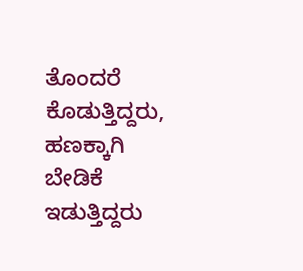ತೊಂದರೆ ಕೊಡುತ್ತಿದ್ದರು, ಹಣಕ್ಕಾಗಿ ಬೇಡಿಕೆ ಇಡುತ್ತಿದ್ದರು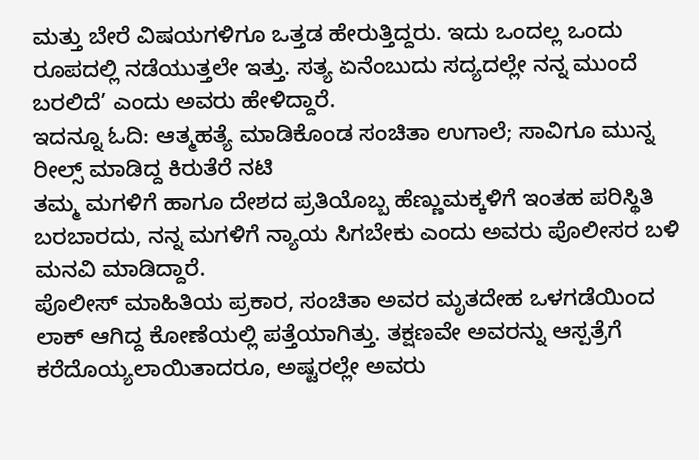ಮತ್ತು ಬೇರೆ ವಿಷಯಗಳಿಗೂ ಒತ್ತಡ ಹೇರುತ್ತಿದ್ದರು. ಇದು ಒಂದಲ್ಲ ಒಂದು ರೂಪದಲ್ಲಿ ನಡೆಯುತ್ತಲೇ ಇತ್ತು. ಸತ್ಯ ಏನೆಂಬುದು ಸದ್ಯದಲ್ಲೇ ನನ್ನ ಮುಂದೆ ಬರಲಿದೆ’ ಎಂದು ಅವರು ಹೇಳಿದ್ದಾರೆ.
ಇದನ್ನೂ ಓದಿ: ಆತ್ಮಹತ್ಯೆ ಮಾಡಿಕೊಂಡ ಸಂಚಿತಾ ಉಗಾಲೆ; ಸಾವಿಗೂ ಮುನ್ನ ರೀಲ್ಸ್ ಮಾಡಿದ್ದ ಕಿರುತೆರೆ ನಟಿ
ತಮ್ಮ ಮಗಳಿಗೆ ಹಾಗೂ ದೇಶದ ಪ್ರತಿಯೊಬ್ಬ ಹೆಣ್ಣುಮಕ್ಕಳಿಗೆ ಇಂತಹ ಪರಿಸ್ಥಿತಿ ಬರಬಾರದು, ನನ್ನ ಮಗಳಿಗೆ ನ್ಯಾಯ ಸಿಗಬೇಕು ಎಂದು ಅವರು ಪೊಲೀಸರ ಬಳಿ ಮನವಿ ಮಾಡಿದ್ದಾರೆ.
ಪೊಲೀಸ್ ಮಾಹಿತಿಯ ಪ್ರಕಾರ, ಸಂಚಿತಾ ಅವರ ಮೃತದೇಹ ಒಳಗಡೆಯಿಂದ ಲಾಕ್ ಆಗಿದ್ದ ಕೋಣೆಯಲ್ಲಿ ಪತ್ತೆಯಾಗಿತ್ತು. ತಕ್ಷಣವೇ ಅವರನ್ನು ಆಸ್ಪತ್ರೆಗೆ ಕರೆದೊಯ್ಯಲಾಯಿತಾದರೂ, ಅಷ್ಟರಲ್ಲೇ ಅವರು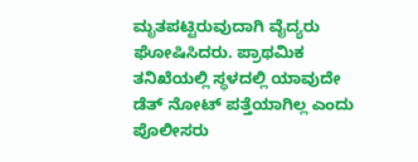ಮೃತಪಟ್ಟಿರುವುದಾಗಿ ವೈದ್ಯರು ಘೋಷಿಸಿದರು. ಪ್ರಾಥಮಿಕ ತನಿಖೆಯಲ್ಲಿ ಸ್ಥಳದಲ್ಲಿ ಯಾವುದೇ ಡೆತ್ ನೋಟ್ ಪತ್ತೆಯಾಗಿಲ್ಲ ಎಂದು ಪೊಲೀಸರು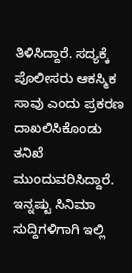ತಿಳಿಸಿದ್ದಾರೆ. ಸದ್ಯಕ್ಕೆ ಪೊಲೀಸರು ಆಕಸ್ಮಿಕ ಸಾವು ಎಂದು ಪ್ರಕರಣ ದಾಖಲಿಸಿಕೊಂಡು ತನಿಖೆ ಮುಂದುವರಿಸಿದ್ದಾರೆ.
ಇನ್ನಷ್ಟು ಸಿನಿಮಾ ಸುದ್ದಿಗಳಿಗಾಗಿ ಇಲ್ಲಿ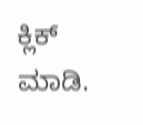ಕ್ಲಿಕ್ ಮಾಡಿ.